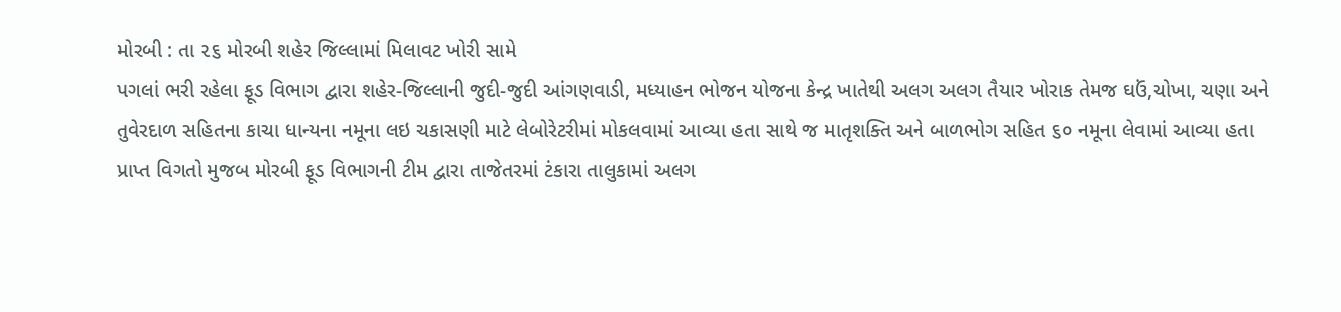મોરબી : તા ૨૬ મોરબી શહેર જિલ્લામાં મિલાવટ ખોરી સામે
પગલાં ભરી રહેલા ફૂડ વિભાગ દ્વારા શહેર-જિલ્લાની જુદી-જુદી આંગણવાડી, મધ્યાહન ભોજન યોજના કેન્દ્ર ખાતેથી અલગ અલગ તૈયાર ખોરાક તેમજ ઘઉં,ચોખા, ચણા અને તુવેરદાળ સહિતના કાચા ધાન્યના નમૂના લઇ ચકાસણી માટે લેબોરેટરીમાં મોકલવામાં આવ્યા હતા સાથે જ માતૃશક્તિ અને બાળભોગ સહિત ૬૦ નમૂના લેવામાં આવ્યા હતા
પ્રાપ્ત વિગતો મુજબ મોરબી ફૂડ વિભાગની ટીમ દ્વારા તાજેતરમાં ટંકારા તાલુકામાં અલગ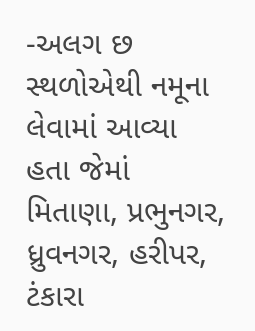-અલગ છ સ્થળોએથી નમૂના લેવામાં આવ્યા હતા જેમાં મિતાણા, પ્રભુનગર, ધ્રુવનગર, હરીપર, ટંકારા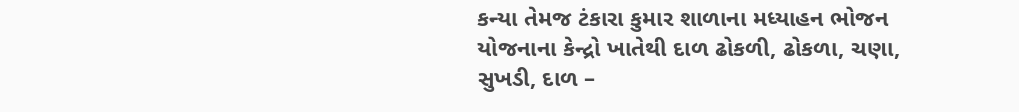કન્યા તેમજ ટંકારા કુમાર શાળાના મધ્યાહન ભોજન યોજનાના કેન્દ્રો ખાતેથી દાળ ઢોકળી, ઢોકળા, ચણા, સુખડી, દાળ –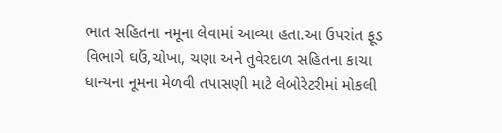ભાત સહિતના નમૂના લેવામાં આવ્યા હતા.આ ઉપરાંત ફૂડ વિભાગે ઘઉં,ચોખા, ચણા અને તુવેરદાળ સહિતના કાચા ધાન્યના નૂમના મેળવી તપાસણી માટે લેબોરેટરીમાં મોકલી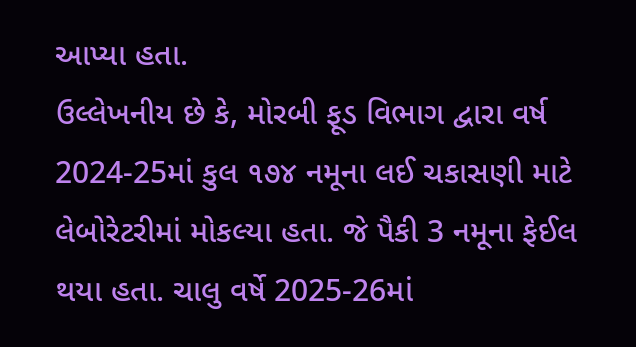આપ્યા હતા.
ઉલ્લેખનીય છે કે, મોરબી ફૂડ વિભાગ દ્વારા વર્ષ 2024-25માં કુલ ૧૭૪ નમૂના લઈ ચકાસણી માટે લેબોરેટરીમાં મોકલ્યા હતા. જે પૈકી 3 નમૂના ફેઈલ થયા હતા. ચાલુ વર્ષે 2025-26માં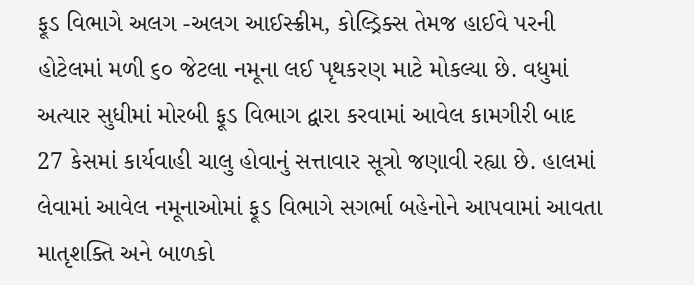ફૂડ વિભાગે અલગ -અલગ આઈસ્ક્રીમ, કોલ્ડ્રિક્સ તેમજ હાઈવે પરની હોટેલમાં મળી ૬૦ જેટલા નમૂના લઈ પૃથકરણ માટે મોકલ્યા છે. વધુમાં અત્યાર સુધીમાં મોરબી ફૂડ વિભાગ દ્વારા કરવામાં આવેલ કામગીરી બાદ 27 કેસમાં કાર્યવાહી ચાલુ હોવાનું સત્તાવાર સૂત્રો જણાવી રહ્યા છે. હાલમાં લેવામાં આવેલ નમૂનાઓમાં ફૂડ વિભાગે સગર્ભા બહેનોને આપવામાં આવતા માતૃશક્તિ અને બાળકો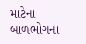માટેના બાળભોગના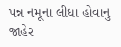પન્ન નમૂના લીધા હોવાનુ જાહેર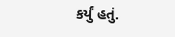કર્યું હતું.